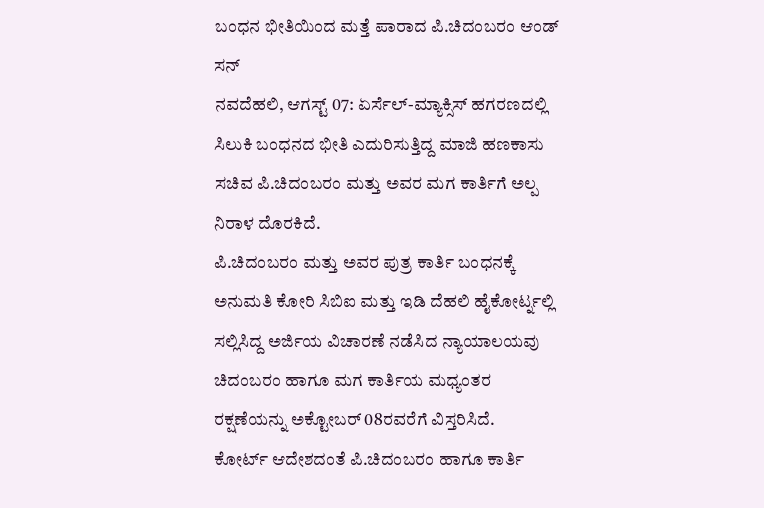ಬಂಧನ ಭೀತಿಯಿಂದ ಮತ್ತೆ ಪಾರಾದ ಪಿ.ಚಿದಂಬರಂ ಆಂಡ್ ಸನ್
ನವದೆಹಲಿ, ಆಗಸ್ಟ್ 07: ಏರ್ಸೆಲ್-ಮ್ಯಾಕ್ಸಿಸ್ ಹಗರಣದಲ್ಲಿ ಸಿಲುಕಿ ಬಂಧನದ ಭೀತಿ ಎದುರಿಸುತ್ತಿದ್ದ ಮಾಜಿ ಹಣಕಾಸು ಸಚಿವ ಪಿ.ಚಿದಂಬರಂ ಮತ್ತು ಅವರ ಮಗ ಕಾರ್ತಿಗೆ ಅಲ್ಪ ನಿರಾಳ ದೊರಕಿದೆ.
ಪಿ.ಚಿದಂಬರಂ ಮತ್ತು ಅವರ ಪುತ್ರ ಕಾರ್ತಿ ಬಂಧನಕ್ಕೆ ಅನುಮತಿ ಕೋರಿ ಸಿಬಿಐ ಮತ್ತು ಇಡಿ ದೆಹಲಿ ಹೈಕೋರ್ಟ್ನಲ್ಲಿ ಸಲ್ಲಿಸಿದ್ದ ಅರ್ಜಿಯ ವಿಚಾರಣೆ ನಡೆಸಿದ ನ್ಯಾಯಾಲಯವು ಚಿದಂಬರಂ ಹಾಗೂ ಮಗ ಕಾರ್ತಿಯ ಮಧ್ಯಂತರ ರಕ್ಷಣೆಯನ್ನು ಅಕ್ಟೋಬರ್ 08ರವರೆಗೆ ವಿಸ್ತರಿಸಿದೆ.
ಕೋರ್ಟ್ ಆದೇಶದಂತೆ ಪಿ.ಚಿದಂಬರಂ ಹಾಗೂ ಕಾರ್ತಿ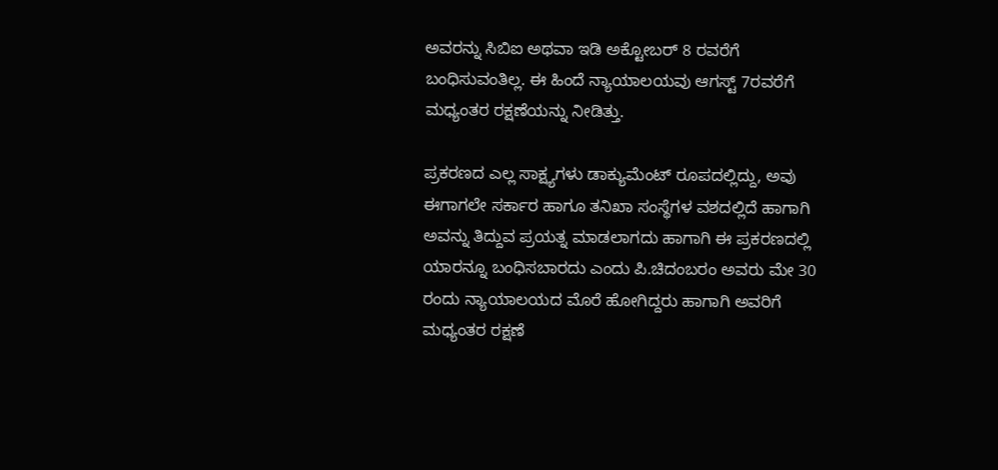ಅವರನ್ನು ಸಿಬಿಐ ಅಥವಾ ಇಡಿ ಅಕ್ಟೋಬರ್ 8 ರವರೆಗೆ ಬಂಧಿಸುವಂತಿಲ್ಲ. ಈ ಹಿಂದೆ ನ್ಯಾಯಾಲಯವು ಆಗಸ್ಟ್ 7ರವರೆಗೆ ಮಧ್ಯಂತರ ರಕ್ಷಣೆಯನ್ನು ನೀಡಿತ್ತು.

ಪ್ರಕರಣದ ಎಲ್ಲ ಸಾಕ್ಷ್ಯಗಳು ಡಾಕ್ಯುಮೆಂಟ್ ರೂಪದಲ್ಲಿದ್ದು, ಅವು ಈಗಾಗಲೇ ಸರ್ಕಾರ ಹಾಗೂ ತನಿಖಾ ಸಂಸ್ಥೆಗಳ ವಶದಲ್ಲಿದೆ ಹಾಗಾಗಿ ಅವನ್ನು ತಿದ್ದುವ ಪ್ರಯತ್ನ ಮಾಡಲಾಗದು ಹಾಗಾಗಿ ಈ ಪ್ರಕರಣದಲ್ಲಿ ಯಾರನ್ನೂ ಬಂಧಿಸಬಾರದು ಎಂದು ಪಿ.ಚಿದಂಬರಂ ಅವರು ಮೇ 30 ರಂದು ನ್ಯಾಯಾಲಯದ ಮೊರೆ ಹೋಗಿದ್ದರು ಹಾಗಾಗಿ ಅವರಿಗೆ ಮಧ್ಯಂತರ ರಕ್ಷಣೆ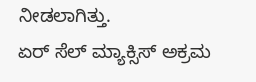ನೀಡಲಾಗಿತ್ತು.
ಏರ್ ಸೆಲ್ ಮ್ಯಾಕ್ಸಿಸ್ ಅಕ್ರಮ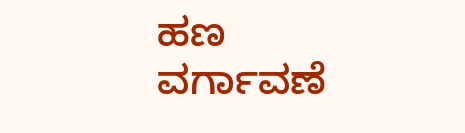ಹಣ ವರ್ಗಾವಣೆ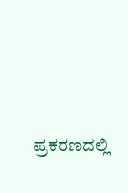ಪ್ರಕರಣದಲ್ಲಿ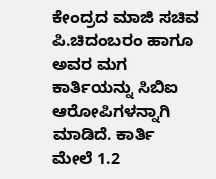ಕೇಂದ್ರದ ಮಾಜಿ ಸಚಿವ ಪಿ.ಚಿದಂಬರಂ ಹಾಗೂ ಅವರ ಮಗ ಕಾರ್ತಿಯನ್ನು ಸಿಬಿಐ ಆರೋಪಿಗಳನ್ನಾಗಿ ಮಾಡಿದೆ. ಕಾರ್ತಿ ಮೇಲೆ 1.2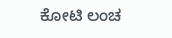ಕೋಟಿ ಲಂಚ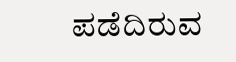ಪಡೆದಿರುವ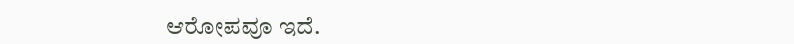ಆರೋಪವೂ ಇದೆ.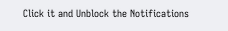Click it and Unblock the Notifications